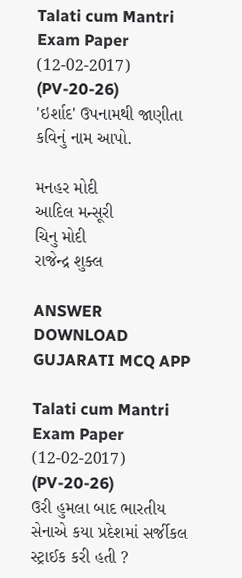Talati cum Mantri Exam Paper (12-02-2017) (PV-20-26)
'ઇર્શાદ' ઉપનામથી જાણીતા કવિનું નામ આપો.

મનહર મોદી
આદિલ મન્સૂરી
ચિનુ મોદી
રાજેન્દ્ર શુક્લ

ANSWER DOWNLOAD GUJARATI MCQ APP

Talati cum Mantri Exam Paper (12-02-2017) (PV-20-26)
ઉરી હુમલા બાદ ભારતીય સેનાએ કયા પ્રદેશમાં સર્જીકલ સ્ટ્રાઈક કરી હતી ?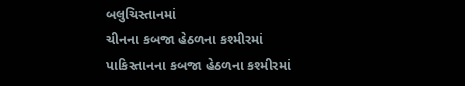બલુચિસ્તાનમાં
ચીનના કબજા હેઠળના કશ્મીરમાં
પાકિસ્તાનના કબજા હેઠળના કશ્મીરમાં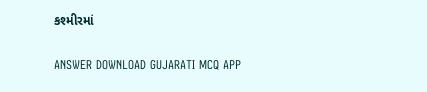કશ્મીરમાં

ANSWER DOWNLOAD GUJARATI MCQ APP